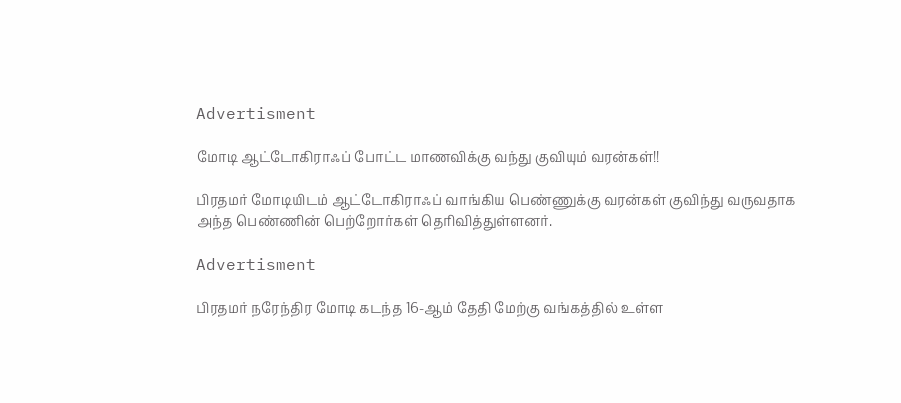Advertisment

மோடி ஆட்டோகிராஃப் போட்ட மாணவிக்கு வந்து குவியும் வரன்கள்!!

பிரதமர் மோடியிடம் ஆட்டோகிராஃப் வாங்கிய பெண்ணுக்கு வரன்கள் குவிந்து வருவதாக அந்த பெண்ணின் பெற்றோர்கள் தெரிவித்துள்ளனர்.

Advertisment

பிரதமர் நரேந்திர மோடி கடந்த 16-ஆம் தேதி மேற்கு வங்கத்தில் உள்ள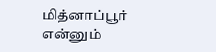மித்னாப்பூர் என்னும்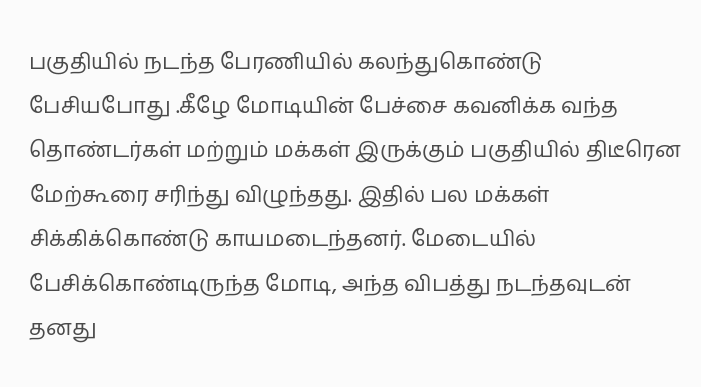பகுதியில் நடந்த பேரணியில் கலந்துகொண்டு பேசியபோது .கீழே மோடியின் பேச்சை கவனிக்க வந்த தொண்டர்கள் மற்றும் மக்கள் இருக்கும் பகுதியில் திடீரென மேற்கூரை சரிந்து விழுந்தது. இதில் பல மக்கள் சிக்கிக்கொண்டு காயமடைந்தனர். மேடையில் பேசிக்கொண்டிருந்த மோடி, அந்த விபத்து நடந்தவுடன் தனது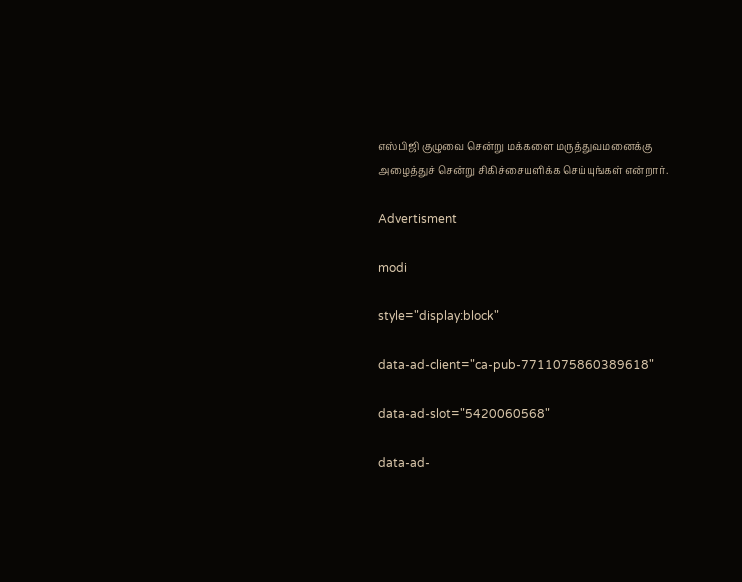எஸ்பிஜி குழுவை சென்று மக்களை மருத்துவமனைக்கு அழைத்துச் சென்று சிகிச்சையளிக்க செய்யுங்கள் என்றார்.

Advertisment

modi

style="display:block"

data-ad-client="ca-pub-7711075860389618"

data-ad-slot="5420060568"

data-ad-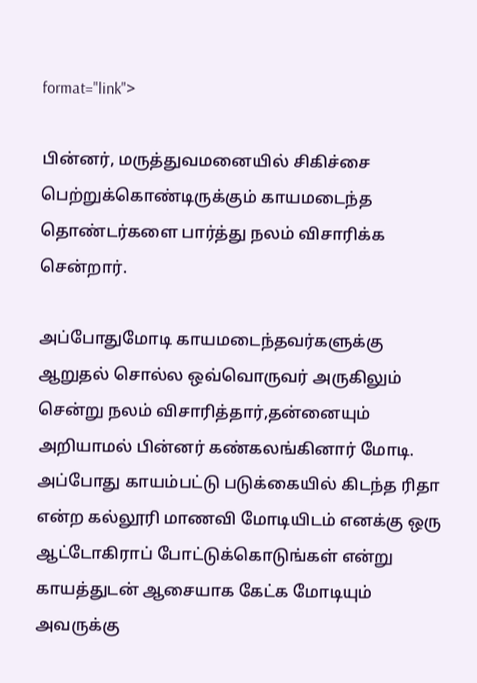format="link">

பின்னர், மருத்துவமனையில் சிகிச்சை பெற்றுக்கொண்டிருக்கும் காயமடைந்த தொண்டர்களை பார்த்து நலம் விசாரிக்க சென்றார்.

அப்போதுமோடி காயமடைந்தவர்களுக்கு ஆறுதல் சொல்ல ஒவ்வொருவர் அருகிலும் சென்று நலம் விசாரித்தார்,தன்னையும் அறியாமல் பின்னர் கண்கலங்கினார் மோடி. அப்போது காயம்பட்டு படுக்கையில் கிடந்த ரிதா என்ற கல்லூரி மாணவி மோடியிடம் எனக்கு ஒரு ஆட்டோகிராப் போட்டுக்கொடுங்கள் என்று காயத்துடன் ஆசையாக கேட்க மோடியும் அவருக்கு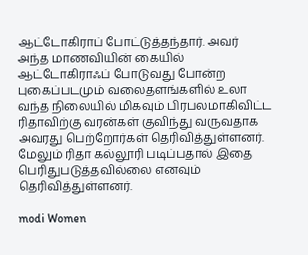ஆட்டோகிராப் போட்டுத்தந்தார். அவர் அந்த மாணவியின் கையில் ஆட்டோகிராஃப் போடுவது போன்ற புகைப்படமும் வலைதளங்களில் உலா வந்த நிலையில் மிகவும் பிரபலமாகிவிட்ட ரிதாவிற்கு வரன்கள் குவிந்து வருவதாக அவரது பெற்றோர்கள் தெரிவித்துள்ளனர். மேலும் ரிதா கல்லூரி படிப்பதால் இதை பெரிதுபடுத்தவில்லை எனவும் தெரிவித்துள்ளனர்.

modi Women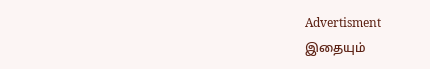Advertisment
இதையும்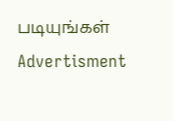படியுங்கள்
Advertisment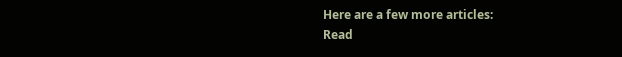Here are a few more articles:
Read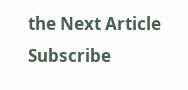the Next Article
Subscribe